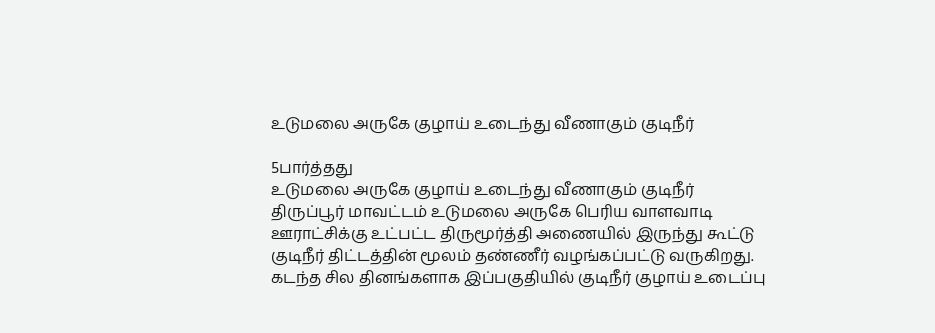உடுமலை அருகே குழாய் உடைந்து வீணாகும் குடிநீர்

5பார்த்தது
உடுமலை அருகே குழாய் உடைந்து வீணாகும் குடிநீர்
திருப்பூர் மாவட்டம் உடுமலை அருகே பெரிய வாளவாடி ஊராட்சிக்கு உட்பட்ட திருமூர்த்தி அணையில் இருந்து கூட்டு குடிநீர் திட்டத்தின் மூலம் தண்ணீர் வழங்கப்பட்டு வருகிறது. கடந்த சில தினங்களாக இப்பகுதியில் குடிநீர் குழாய் உடைப்பு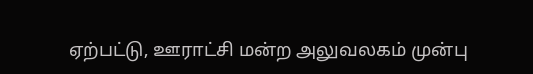ஏற்பட்டு, ஊராட்சி மன்ற அலுவலகம் முன்பு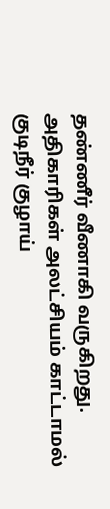தண்ணீர் வீணாகி வருகிறது. அதிகாரிகள் அலட்சியம் காட்டாமல் குடிநீர் குழாய்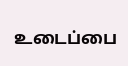உடைப்பை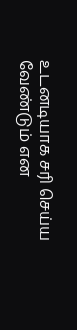உடனடியாக சரி செய்ய வேண்டும் என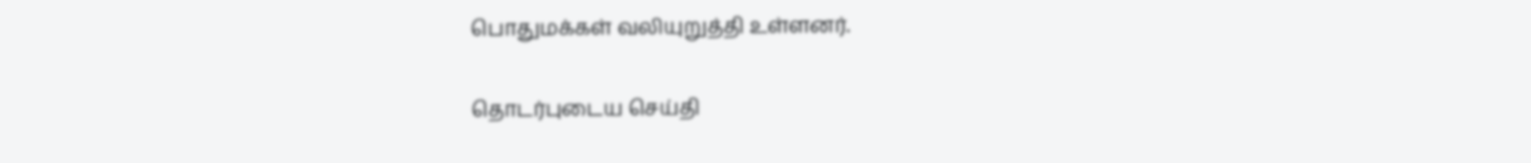பொதுமக்கள் வலியுறுத்தி உள்ளனர்.

தொடர்புடைய செய்தி